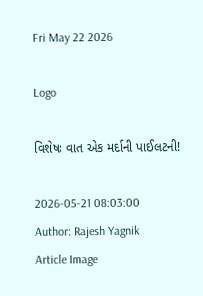Fri May 22 2026

Logo

વિશેષઃ વાત એક મર્દાની પાઈલટની!

2026-05-21 08:03:00
Author: Rajesh Yagnik
Article Image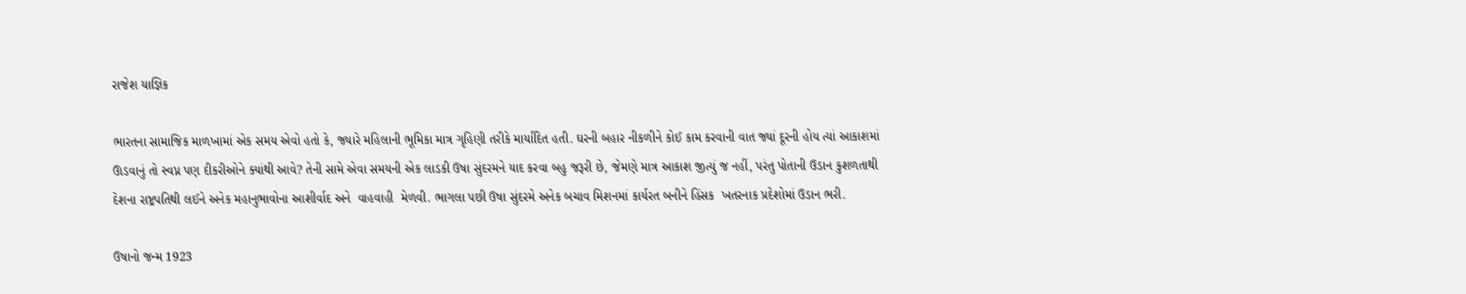રાજેશ યાજ્ઞિક

ભારતના સામાજિક માળખામાં એક સમય એવો હતો કે, જ્યારે મહિલાની ભૂમિકા માત્ર ગૃહિણી તરીકે માર્યાદિત હતી. ઘરની બહાર નીકળીને કોઈ કામ કરવાની વાત જ્યાં દૂરની હોય ત્યાં આકાશમાં ઊડવાનું તો સ્વપ્ન પણ દીકરીઓને ક્યાંથી આવે? તેની સામે એવા સમયની એક લાડકી ઉષા સુંદરમને યાદ કરવા બહુ જરૂરી છે, જેમણે માત્ર આકાશ જીત્યું જ નહીં, પરંતુ પોતાની ઉડાન કુશળતાથી દેશના રાષ્ટ્રપતિથી લઈને અનેક મહાનુભાવોના આશીર્વાદ અને  વાહવાહી  મેળવી. ભાગલા પછી ઉષા સુંદરમે અનેક બચાવ મિશનમાં કાર્યરત બનીને હિંસક  ખતરનાક પ્રદેશોમાં ઉડાન ભરી.

ઉષાનો જન્મ 1923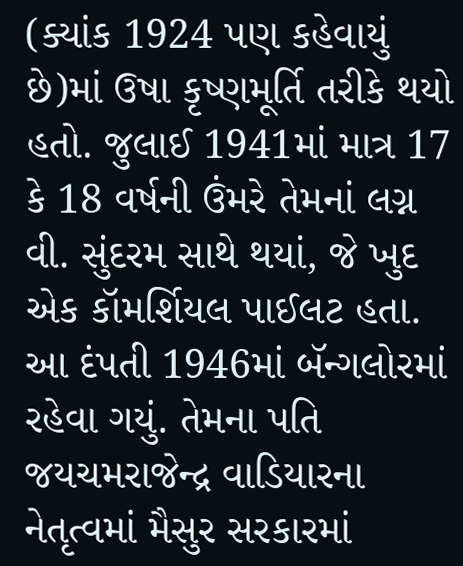(ક્યાંક 1924 પણ કહેવાયું છે)માં ઉષા કૃષ્ણમૂર્તિ તરીકે થયો હતો. જુલાઈ 1941માં માત્ર 17 કે 18 વર્ષની ઉંમરે તેમનાં લગ્ન વી. સુંદરમ સાથે થયાં, જે ખુદ એક કૉમર્શિયલ પાઈલટ હતા. આ દંપતી 1946માં બૅન્ગલોરમાં રહેવા ગયું. તેમના પતિ જયચમરાજેન્દ્ર વાડિયારના નેતૃત્વમાં મૈસુર સરકારમાં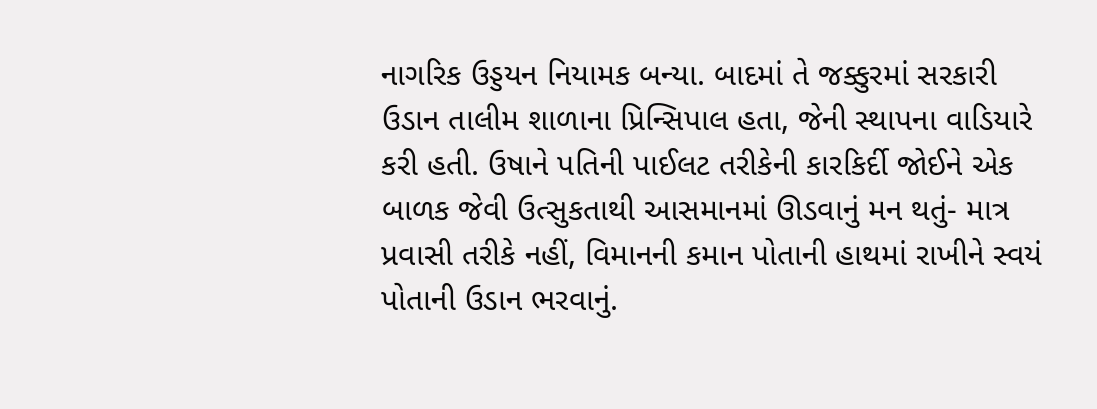નાગરિક ઉડ્ડયન નિયામક બન્યા. બાદમાં તે જક્કુરમાં સરકારી ઉડાન તાલીમ શાળાના પ્રિન્સિપાલ હતા, જેની સ્થાપના વાડિયારે કરી હતી. ઉષાને પતિની પાઈલટ તરીકેની કારકિર્દી જોઈને એક બાળક જેવી ઉત્સુકતાથી આસમાનમાં ઊડવાનું મન થતું- માત્ર પ્રવાસી તરીકે નહીં, વિમાનની કમાન પોતાની હાથમાં રાખીને સ્વયં પોતાની ઉડાન ભરવાનું.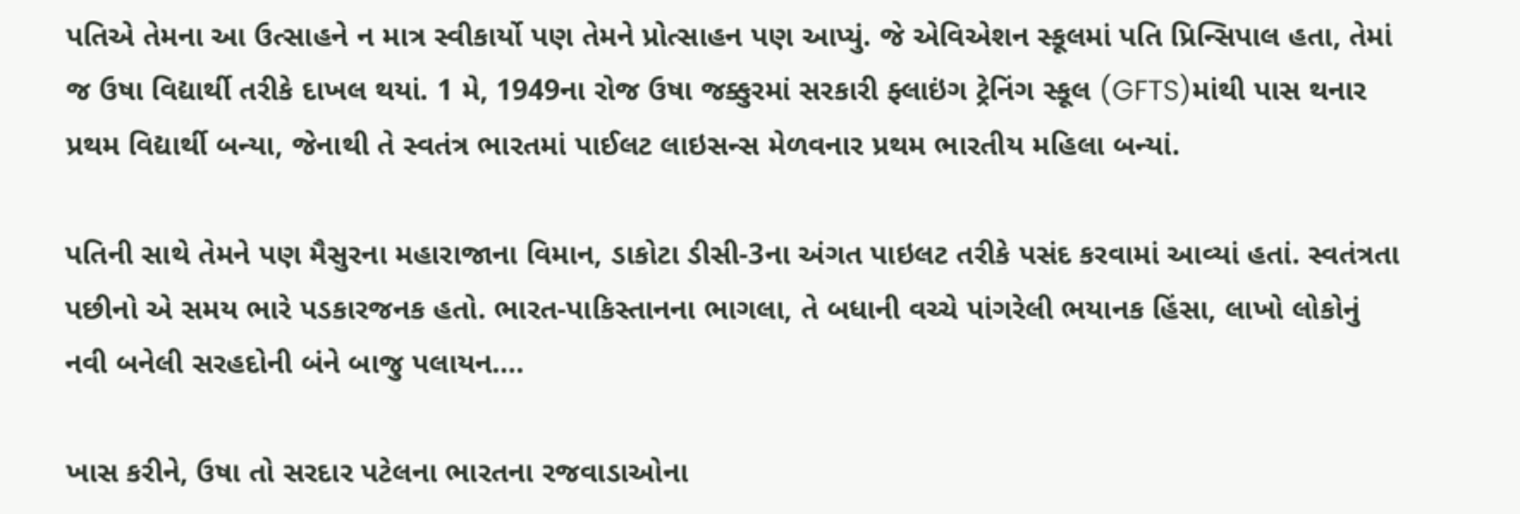પતિએ તેમના આ ઉત્સાહને ન માત્ર સ્વીકાર્યો પણ તેમને પ્રોત્સાહન પણ આપ્યું. જે એવિએશન સ્કૂલમાં પતિ પ્રિન્સિપાલ હતા, તેમાં જ ઉષા વિદ્યાર્થી તરીકે દાખલ થયાં. 1 મે, 1949ના રોજ ઉષા જક્કુરમાં સરકારી ફ્લાઇંગ ટ્રેનિંગ સ્કૂલ (GFTS)માંથી પાસ થનાર પ્રથમ વિદ્યાર્થી બન્યા, જેનાથી તે સ્વતંત્ર ભારતમાં પાઈલટ લાઇસન્સ મેળવનાર પ્રથમ ભારતીય મહિલા બન્યાં.

પતિની સાથે તેમને પણ મૈસુરના મહારાજાના વિમાન, ડાકોટા ડીસી-3ના અંગત પાઇલટ તરીકે પસંદ કરવામાં આવ્યાં હતાં. સ્વતંત્રતા પછીનો એ સમય ભારે પડકારજનક હતો. ભારત-પાકિસ્તાનના ભાગલા, તે બધાની વચ્ચે પાંગરેલી ભયાનક હિંસા, લાખો લોકોનું નવી બનેલી સરહદોની બંને બાજુ પલાયન....

ખાસ કરીને, ઉષા તો સરદાર પટેલના ભારતના રજવાડાઓના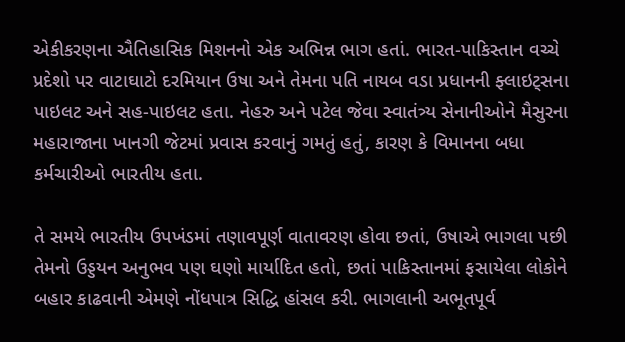એકીકરણના ઐતિહાસિક મિશનનો એક અભિન્ન ભાગ હતાં. ભારત-પાકિસ્તાન વચ્ચે પ્રદેશો પર વાટાઘાટો દરમિયાન ઉષા અને તેમના પતિ નાયબ વડા પ્રધાનની ફ્લાઇટ્સના પાઇલટ અને સહ-પાઇલટ હતા. નેહરુ અને પટેલ જેવા સ્વાતંત્ર્ય સેનાનીઓને મૈસુરના મહારાજાના ખાનગી જેટમાં પ્રવાસ કરવાનું ગમતું હતું, કારણ કે વિમાનના બધા કર્મચારીઓ ભારતીય હતા.

તે સમયે ભારતીય ઉપખંડમાં તણાવપૂર્ણ વાતાવરણ હોવા છતાં, ઉષાએ ભાગલા પછી તેમનો ઉડ્ડયન અનુભવ પણ ઘણો માર્યાદિત હતો, છતાં પાકિસ્તાનમાં ફસાયેલા લોકોને બહાર કાઢવાની એમણે નોંધપાત્ર સિદ્ધિ હાંસલ કરી. ભાગલાની અભૂતપૂર્વ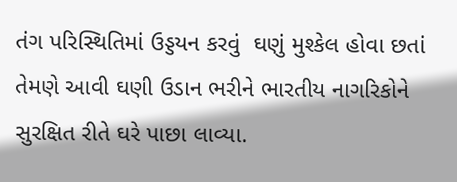તંગ પરિસ્થિતિમાં ઉડ્ડયન કરવું  ઘણું મુશ્કેલ હોવા છતાં તેમણે આવી ઘણી ઉડાન ભરીને ભારતીય નાગરિકોને સુરક્ષિત રીતે ઘરે પાછા લાવ્યા.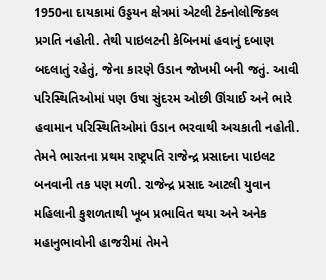1950ના દાયકામાં ઉડ્ડયન ક્ષેત્રમાં એટલી ટેક્નોલોજિકલ પ્રગતિ નહોતી. તેથી પાઇલટની કેબિનમાં હવાનું દબાણ બદલાતું રહેતું, જેના કારણે ઉડાન જોખમી બની જતું. આવી પરિસ્થિતિઓમાં પણ ઉષા સુંદરમ ઓછી ઊંચાઈ અને ભારે હવામાન પરિસ્થિતિઓમાં ઉડાન ભરવાથી અચકાતી નહોતી. તેમને ભારતના પ્રથમ રાષ્ટ્રપતિ રાજેન્દ્ર પ્રસાદના પાઇલટ બનવાની તક પણ મળી. રાજેન્દ્ર પ્રસાદ આટલી યુવાન મહિલાની કુશળતાથી ખૂબ પ્રભાવિત થયા અને અનેક મહાનુભાવોની હાજરીમાં તેમને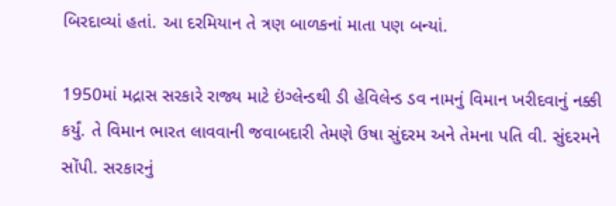બિરદાવ્યાં હતાં. આ દરમિયાન તે ત્રણ બાળકનાં માતા પણ બન્યાં.

1950માં મદ્રાસ સરકારે રાજ્ય માટે ઇંગ્લેન્ડથી ડી હેવિલેન્ડ ડવ નામનું વિમાન ખરીદવાનું નક્કી કર્યું. તે વિમાન ભારત લાવવાની જવાબદારી તેમણે ઉષા સુંદરમ અને તેમના પતિ વી. સુંદરમને સોંપી. સરકારનું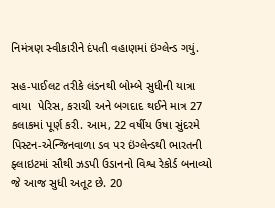નિમંત્રણ સ્વીકારીને દંપતી વહાણમાં ઇંગ્લેન્ડ ગયું.

સહ-પાઈલટ તરીકે લંડનથી બોમ્બે સુધીની યાત્રા વાયા  પેરિસ, કરાચી અને બગદાદ થઈને માત્ર 27 કલાકમાં પૂર્ણ કરી. આમ, 22 વર્ષીય ઉષા સુંદરમે પિસ્ટન-એન્જિનવાળા ડવ પર ઇંગ્લેન્ડથી ભારતની ફ્લાઇટમાં સૌથી ઝડપી ઉડાનનો વિશ્વ રેકોર્ડ બનાવ્યો જે આજ સુધી અતૂટ છે. 20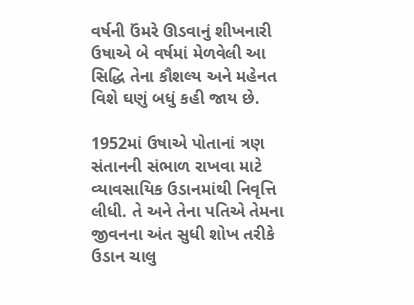વર્ષની ઉંમરે ઊડવાનું શીખનારી ઉષાએ બે વર્ષમાં મેળવેલી આ સિદ્ધિ તેના કૌશલ્ય અને મહેનત વિશે ઘણું બધું કહી જાય છે.

1952માં ઉષાએ પોતાનાં ત્રણ સંતાનની સંભાળ રાખવા માટે વ્યાવસાયિક ઉડાનમાંથી નિવૃત્તિ લીધી. તે અને તેના પતિએ તેમના જીવનના અંત સુધી શોખ તરીકે ઉડાન ચાલુ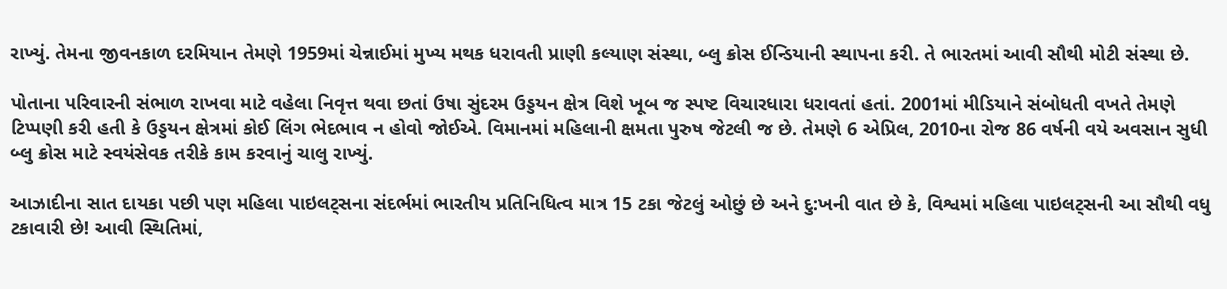રાખ્યું. તેમના જીવનકાળ દરમિયાન તેમણે 1959માં ચેન્નાઈમાં મુખ્ય મથક ધરાવતી પ્રાણી કલ્યાણ સંસ્થા, બ્લુ ક્રોસ ઈન્ડિયાની સ્થાપના કરી. તે ભારતમાં આવી સૌથી મોટી સંસ્થા છે.

પોતાના પરિવારની સંભાળ રાખવા માટે વહેલા નિવૃત્ત થવા છતાં ઉષા સુંદરમ ઉડ્ડયન ક્ષેત્ર વિશે ખૂબ જ સ્પષ્ટ વિચારધારા ધરાવતાં હતાં. 2001માં મીડિયાને સંબોધતી વખતે તેમણે ટિપ્પણી કરી હતી કે ઉડ્ડયન ક્ષેત્રમાં કોઈ લિંગ ભેદભાવ ન હોવો જોઈએ. વિમાનમાં મહિલાની ક્ષમતા પુરુષ જેટલી જ છે. તેમણે 6 એપ્રિલ, 2010ના રોજ 86 વર્ષની વયે અવસાન સુધી બ્લુ ક્રોસ માટે સ્વયંસેવક તરીકે કામ કરવાનું ચાલુ રાખ્યું.

આઝાદીના સાત દાયકા પછી પણ મહિલા પાઇલટ્સના સંદર્ભમાં ભારતીય પ્રતિનિધિત્વ માત્ર 15 ટકા જેટલું ઓછું છે અને દુ:ખની વાત છે કે, વિશ્વમાં મહિલા પાઇલટ્સની આ સૌથી વધુ ટકાવારી છે! આવી સ્થિતિમાં,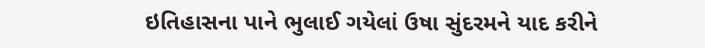ઇતિહાસના પાને ભુલાઈ ગયેલાં ઉષા સુંદરમને યાદ કરીને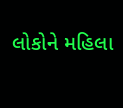લોકોને મહિલા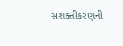સશક્તીકરણની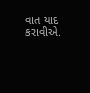વાત યાદ  કરાવીએ.